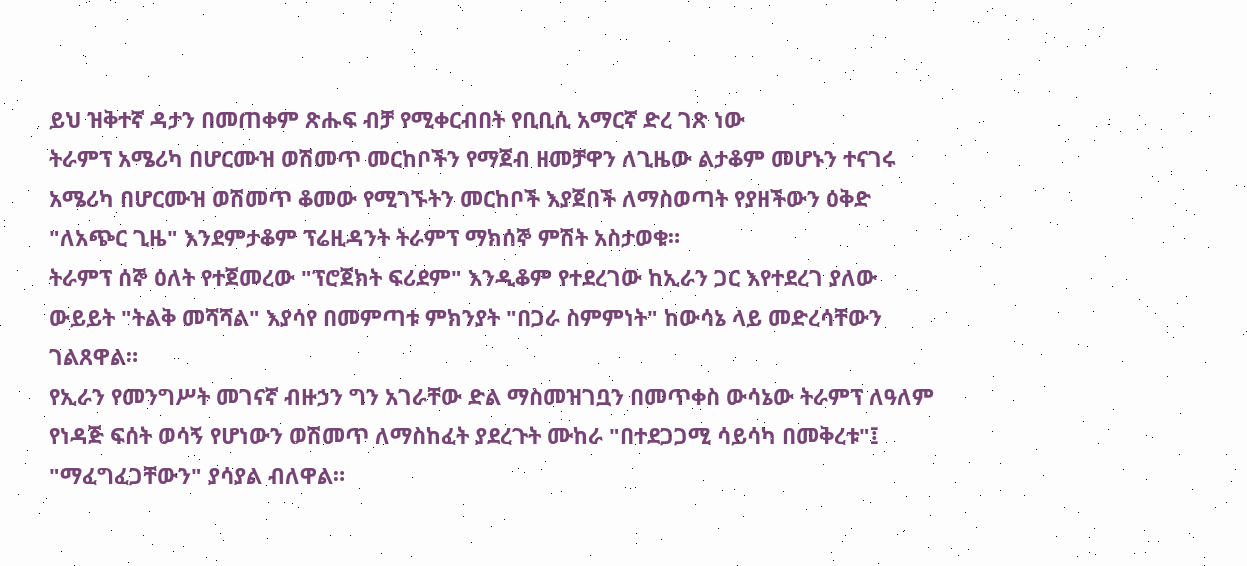ይህ ዝቅተኛ ዳታን በመጠቀም ጽሑፍ ብቻ የሚቀርብበት የቢቢሲ አማርኛ ድረ ገጽ ነው
ትራምፕ አሜሪካ በሆርሙዝ ወሽመጥ መርከቦችን የማጀብ ዘመቻዋን ለጊዜው ልታቆም መሆኑን ተናገሩ
አሜሪካ በሆርሙዝ ወሽመጥ ቆመው የሚገኙትን መርከቦች እያጀበች ለማስወጣት የያዘችውን ዕቅድ "ለአጭር ጊዜ" እንደምታቆም ፕሬዚዳንት ትራምፕ ማክሰኞ ምሽት አስታወቁ።
ትራምፕ ሰኞ ዕለት የተጀመረው "ፕሮጀክት ፍሪደም" እንዲቆም የተደረገው ከኢራን ጋር እየተደረገ ያለው ውይይት "ትልቅ መሻሻል" እያሳየ በመምጣቱ ምክንያት "በጋራ ስምምነት" ከውሳኔ ላይ መድረሳቸውን ገልጸዋል።
የኢራን የመንግሥት መገናኛ ብዙኃን ግን አገራቸው ድል ማስመዝገቧን በመጥቀስ ውሳኔው ትራምፕ ለዓለም የነዳጅ ፍሰት ወሳኝ የሆነውን ወሽመጥ ለማስከፈት ያደረጉት ሙከራ "በተደጋጋሚ ሳይሳካ በመቅረቱ"፤ "ማፈግፈጋቸውን" ያሳያል ብለዋል።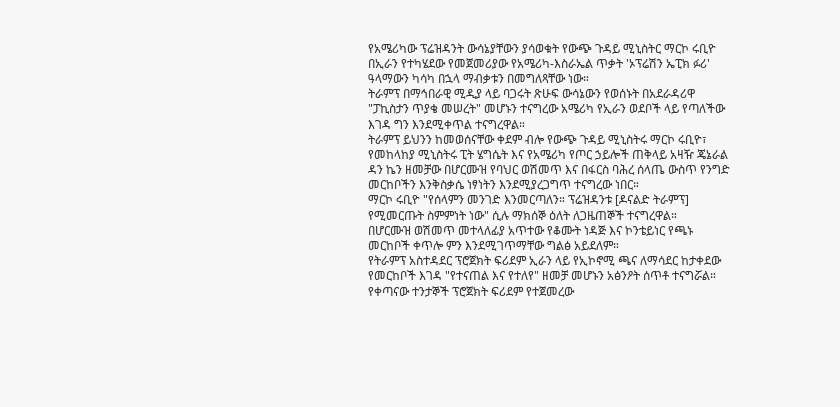የአሜሪካው ፕሬዝዳንት ውሳኔያቸውን ያሳወቁት የውጭ ጉዳይ ሚኒስትር ማርኮ ሩቢዮ በኢራን የተካሄደው የመጀመሪያው የአሜሪካ-እስራኤል ጥቃት 'ኦፕሬሽን ኤፒክ ፉሪ' ዓላማውን ካሳካ በኋላ ማብቃቱን በመግለጻቸው ነው።
ትራምፕ በማኅበራዊ ሚዲያ ላይ ባጋሩት ጽሁፍ ውሳኔውን የወሰኑት በአደራዳሪዋ "ፓኪስታን ጥያቄ መሠረት" መሆኑን ተናግረው አሜሪካ የኢራን ወደቦች ላይ የጣለችው እገዳ ግን እንደሚቀጥል ተናግረዋል።
ትራምፕ ይህንን ከመወሰናቸው ቀደም ብሎ የውጭ ጉዳይ ሚኒስትሩ ማርኮ ሩቢዮ፣ የመከላከያ ሚኒስትሩ ፒት ሄግሴት እና የአሜሪካ የጦር ኃይሎች ጠቅላይ አዛዥ ጄኔራል ዳን ኬን ዘመቻው በሆርሙዝ የባህር ወሽመጥ እና በፋርስ ባሕረ ሰላጤ ውስጥ የንግድ መርከቦችን እንቅስቃሴ ነፃነትን እንደሚያረጋግጥ ተናግረው ነበር።
ማርኮ ሩቢዮ "የሰላምን መንገድ እንመርጣለን። ፕሬዝዳንቱ [ዶናልድ ትራምፕ] የሚመርጡት ስምምነት ነው" ሲሉ ማክሰኞ ዕለት ለጋዜጠኞች ተናግረዋል።
በሆርሙዝ ወሽመጥ መተላለፊያ አጥተው የቆሙት ነዳጅ እና ኮንቴይነር የጫኑ መርከቦች ቀጥሎ ምን እንደሚገጥማቸው ግልፅ አይደለም።
የትራምፕ አስተዳደር ፕሮጀክት ፍሪደም ኢራን ላይ የኢኮኖሚ ጫና ለማሳደር ከታቀደው የመርከቦች እገዳ "የተናጠል እና የተለየ" ዘመቻ መሆኑን አፅንዖት ሰጥቶ ተናግሯል።
የቀጣናው ተንታኞች ፕሮጀክት ፍሪደም የተጀመረው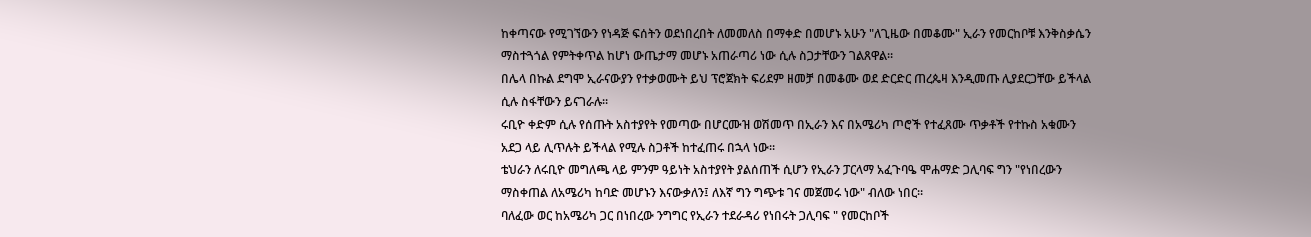ከቀጣናው የሚገኘውን የነዳጅ ፍሰትን ወደነበረበት ለመመለስ በማቀድ በመሆኑ አሁን "ለጊዜው በመቆሙ" ኢራን የመርከቦቹ እንቅስቃሴን ማስተጓጎል የምትቀጥል ከሆነ ውጤታማ መሆኑ አጠራጣሪ ነው ሲሉ ስጋታቸውን ገልጸዋል።
በሌላ በኩል ደግሞ ኢራናውያን የተቃወሙት ይህ ፕሮጀክት ፍሪደም ዘመቻ በመቆሙ ወደ ድርድር ጠረጴዛ እንዲመጡ ሊያደርጋቸው ይችላል ሲሉ ስፋቸውን ይናገራሉ።
ሩቢዮ ቀድም ሲሉ የሰጡት አስተያየት የመጣው በሆርሙዝ ወሽመጥ በኢራን እና በአሜሪካ ጦሮች የተፈጸሙ ጥቃቶች የተኩስ አቁሙን አደጋ ላይ ሊጥሉት ይችላል የሚሉ ስጋቶች ከተፈጠሩ በኋላ ነው።
ቴህራን ለሩቢዮ መግለጫ ላይ ምንም ዓይነት አስተያየት ያልሰጠች ሲሆን የኢራን ፓርላማ አፈጉባዔ ሞሐማድ ጋሊባፍ ግን "የነበረውን ማስቀጠል ለአሜሪካ ከባድ መሆኑን እናውቃለን፤ ለእኛ ግን ግጭቱ ገና መጀመሩ ነው" ብለው ነበር።
ባለፈው ወር ከአሜሪካ ጋር በነበረው ንግግር የኢራን ተደራዳሪ የነበሩት ጋሊባፍ " የመርከቦች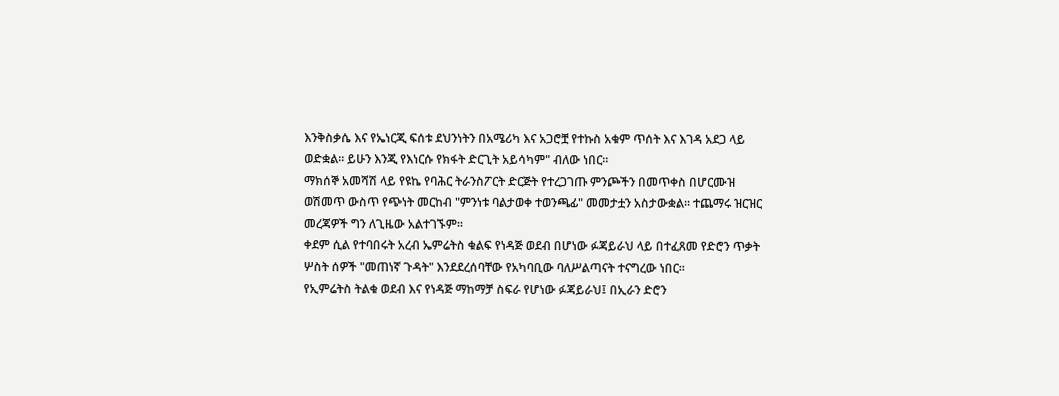እንቅስቃሴ እና የኤነርጂ ፍሰቱ ደህንነትን በአሜሪካ እና አጋሮቿ የተኩስ አቁም ጥሰት እና እገዳ አደጋ ላይ ወድቋል። ይሁን እንጂ የእነርሱ የክፋት ድርጊት አይሳካም" ብለው ነበር።
ማክሰኞ አመሻሽ ላይ የዩኬ የባሕር ትራንስፖርት ድርጅት የተረጋገጡ ምንጮችን በመጥቀስ በሆርሙዝ ወሽመጥ ውስጥ የጭነት መርከብ "ምንነቱ ባልታወቀ ተወንጫፊ" መመታቷን አስታውቋል። ተጨማሩ ዝርዝር መረጃዎች ግን ለጊዜው አልተገኙም።
ቀደም ሲል የተባበሩት አረብ ኤምሬትስ ቁልፍ የነዳጅ ወደብ በሆነው ፉጃይራህ ላይ በተፈጸመ የድሮን ጥቃት ሦስት ሰዎች "መጠነኛ ጉዳት" እንደደረሰባቸው የአካባቢው ባለሥልጣናት ተናግረው ነበር።
የኢምሬትስ ትልቁ ወደብ እና የነዳጅ ማከማቻ ስፍራ የሆነው ፉጃይራህ፤ በኢራን ድሮን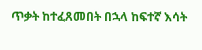ጥቃት ከተፈጸመበት በኋላ ከፍተኛ እሳት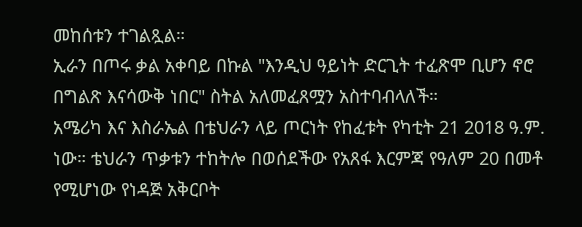መከሰቱን ተገልጿል።
ኢራን በጦሩ ቃል አቀባይ በኩል "እንዲህ ዓይነት ድርጊት ተፈጽሞ ቢሆን ኖሮ በግልጽ እናሳውቅ ነበር" ስትል አለመፈጸሟን አስተባብላለች።
አሜሪካ እና እስራኤል በቴህራን ላይ ጦርነት የከፈቱት የካቲት 21 2018 ዓ.ም. ነው። ቴህራን ጥቃቱን ተከትሎ በወሰደችው የአጸፋ እርምጃ የዓለም 20 በመቶ የሚሆነው የነዳጅ አቅርቦት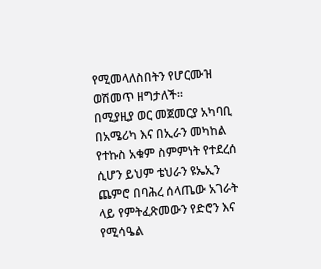የሚመላለስበትን የሆርሙዝ ወሽመጥ ዘግታለች።
በሚያዚያ ወር መጀመርያ አካባቢ በአሜሪካ እና በኢራን መካከል የተኩስ አቁም ስምምነት የተደረሰ ሲሆን ይህም ቴህራን ዩኤኢን ጨምሮ በባሕረ ሰላጤው አገራት ላይ የምትፈጽመውን የድሮን እና የሚሳዔል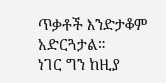ጥቃቶች እንድታቆም አድርጓታል።
ነገር ግን ከዚያ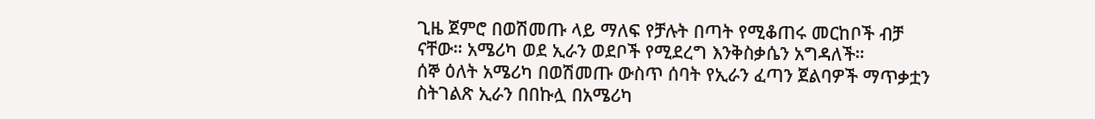ጊዜ ጀምሮ በወሽመጡ ላይ ማለፍ የቻሉት በጣት የሚቆጠሩ መርከቦች ብቻ ናቸው። አሜሪካ ወደ ኢራን ወደቦች የሚደረግ እንቅስቃሴን አግዳለች።
ሰኞ ዕለት አሜሪካ በወሽመጡ ውስጥ ሰባት የኢራን ፈጣን ጀልባዎች ማጥቃቷን ስትገልጽ ኢራን በበኩሏ በአሜሪካ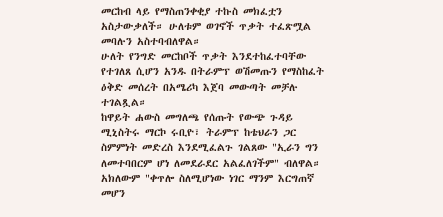መርከብ ላይ የማስጠንቀቂያ ተኩስ መክፈቷን አስታውቃለች። ሁለቱም ወገኖች ጥቃት ተፈጽሟል መባሉን አስተባብለዋል።
ሁለት የንግድ መርከቦች ጥቃት እንደተከፈተባቸው የተገለጸ ሲሆን አንዱ በትራምፕ ወሽመጡን የማስከፈት ዕቅድ መሰረት በአሜሪካ እጀባ መውጣት መቻሉ ተገልጿል።
ከዋይት ሐውስ መግለጫ የሰጡት የውጭ ጉዳይ ሚኒስትሩ ማርኮ ሩቢዮ፣ ትራምፕ ከቴህራን ጋር ስምምነት መድረስ እንደሚፈልጉ ገልጸው "ኢራን ግን ለመተባበርም ሆነ ለመደራደር አልፈለገችም" ብለዋል። አክለውም "ቀጥሎ ስለሚሆነው ነገር ማንም እርግጠኛ መሆን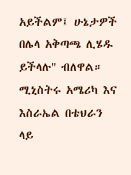አይችልም፤ ሁኔታዎች በሌላ አቅጣጫ ሊሄዱ ይችላሉ" ብለዋል።
ሚኒስትሩ አሜሪካ እና እስራኤል በቴህራን ላይ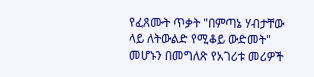የፈጸሙት ጥቃት "በምጣኔ ሃብታቸው ላይ ለትውልድ የሚቆይ ውድመት" መሆኑን በመግለጽ የአገሪቱ መሪዎች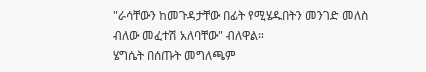"ራሳቸውን ከመጉዳታቸው በፊት የሚሄዱበትን መንገድ መለስ ብለው መፈተሽ አለባቸው" ብለዋል።
ሄግሴት በሰጡት መግለጫም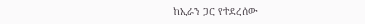ከኢራን ጋር የተደረሰው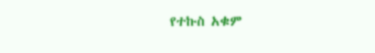የተኩስ አቁም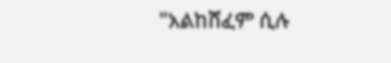"አልከሸፈም ሲሉ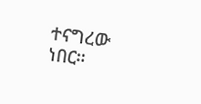ተናግረው ነበር።